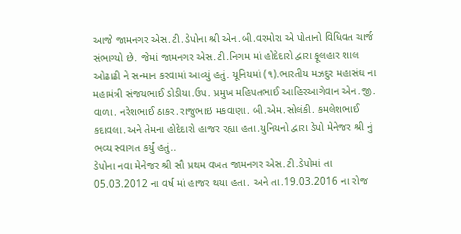આજે જામનગર એસ.ટી.ડેપોના શ્રી એન.બી.વરમોરા એ પોતાનો વિધિવત ચાર્જ સંભાગ્યો છે. જેમાં જામનગર એસ.ટી.નિગમ માં હોદેદારો દ્વારા ફૂલહાર શાલ ઓઢાઢી ને સન્માન કરવામાં આવ્યું હતું. યૂનિયમાં (૧).ભારતીય મઝદુર મહાસંઘ ના મહામંત્રી સંજયભાઈ ડોડીયા.ઉપ. પ્રમુખ મહિપતભાઈ આહિરઆગેવાન એન.જી. વાળા. નરેશભાઈ ઠાકર.રાજુભાઇ મકવાણા. બી.એમ.સોલંકી. કમલેશભાઈ કદાવલા.અને તેમના હોદેદારો હાજર રહ્યા હતા.યુનિયનો દ્વારા ડેપો મેનેજર શ્રી નું ભવ્ય સ્વાગત કર્યું હતું..
ડેપોના નવા મેનેજર શ્રી સૌ પ્રથમ વખત જામનગર એસ.ટી.ડેપોમાં તા 05.03.2012 ના વર્ષ માં હાજર થયા હતા. અને તા.19.03.2016 ના રોજ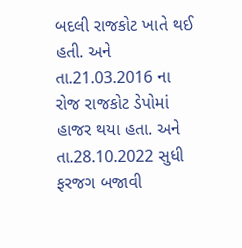બદલી રાજકોટ ખાતે થઈ હતી. અને તા.21.03.2016 ના રોજ રાજકોટ ડેપોમાં હાજર થયા હતા. અને તા.28.10.2022 સુધી ફરજગ બજાવી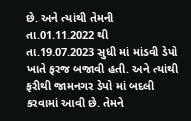છે. અને ત્યાંથી તેમની તા.01.11.2022 થી તા.19.07.2023 સુધી માં માંડવી ડેપો ખાતે ફરજ બજાવી હતી. અને ત્યાંથી ફરીથી જામનગર ડેપો માં બદલી કરવામાં આવી છે. તેમને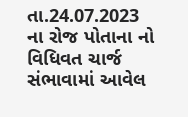તા.24.07.2023 ના રોજ પોતાના નો વિધિવત ચાર્જ સંભાવામાં આવેલ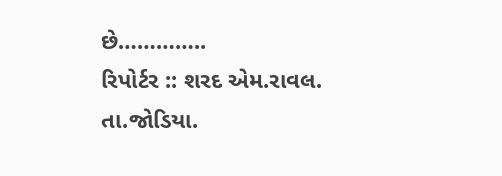છે…………..
રિપોર્ટર :: શરદ એમ.રાવલ.
તા.જોડિયા.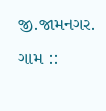જી.જામનગર.
ગામ ::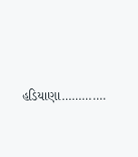હડિયાણા………….